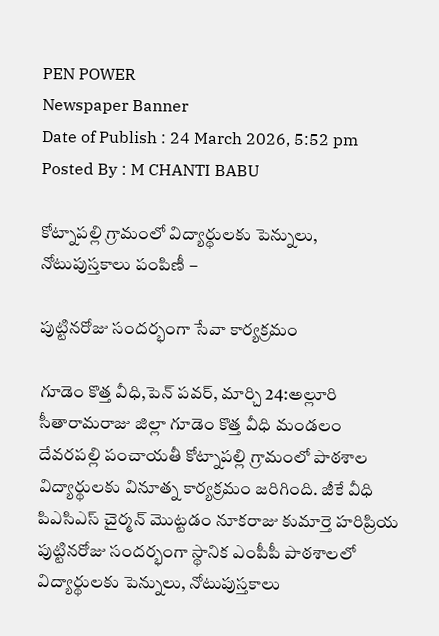PEN POWER
Newspaper Banner
Date of Publish : 24 March 2026, 5:52 pm Posted By : M CHANTI BABU

కోట్నాపల్లి గ్రామంలో విద్యార్థులకు పెన్నులు, నోటుపుస్తకాలు పంపిణీ –

పుట్టినరోజు సందర్భంగా సేవా కార్యక్రమం

గూడెం కొత్త వీధి,పెన్ పవర్, మార్చి 24:అల్లూరి సీతారామరాజు జిల్లా గూడెం కొత్త వీధి మండలం దేవరపల్లి పంచాయతీ కోట్నాపల్లి గ్రామంలో పాఠశాల విద్యార్థులకు వినూత్న కార్యక్రమం జరిగింది. జీకే వీధి పిఎసిఎస్ చైర్మన్ మొట్టడం నూకరాజు కుమార్తె హరిప్రియ పుట్టినరోజు సందర్భంగా స్థానిక ఎంపీపీ పాఠశాలలో విద్యార్థులకు పెన్నులు, నోటుపుస్తకాలు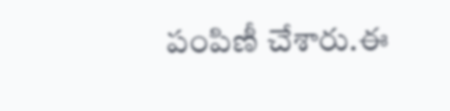పంపిణీ చేశారు.ఈ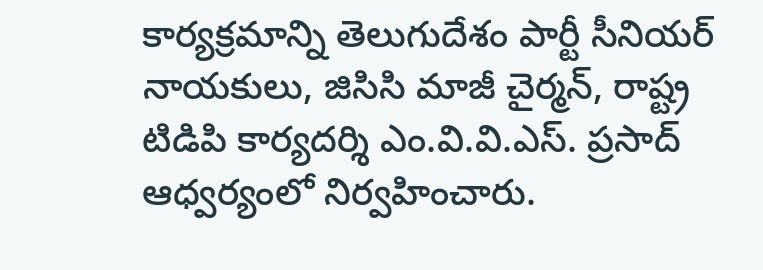కార్యక్రమాన్ని తెలుగుదేశం పార్టీ సీనియర్ నాయకులు, జిసిసి మాజీ చైర్మన్, రాష్ట్ర టిడిపి కార్యదర్శి ఎం.వి.వి.ఎస్. ప్రసాద్ ఆధ్వర్యంలో నిర్వహించారు.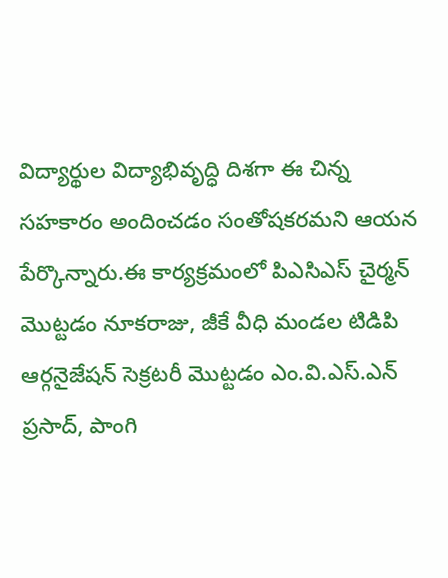విద్యార్థుల విద్యాభివృద్ధి దిశగా ఈ చిన్న సహకారం అందించడం సంతోషకరమని ఆయన పేర్కొన్నారు.ఈ కార్యక్రమంలో పిఎసిఎస్ చైర్మన్ మొట్టడం నూకరాజు, జీకే వీధి మండల టిడిపి ఆర్గనైజేషన్ సెక్రటరీ మొట్టడం ఎం.వి.ఎస్.ఎన్ ప్రసాద్, పాంగి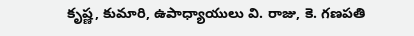కృష్ణ, కుమారి, ఉపాధ్యాయులు వి. రాజు, కె. గణపతి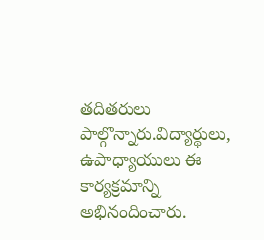తదితరులు పాల్గొన్నారు.విద్యార్థులు, ఉపాధ్యాయులు ఈ కార్యక్రమాన్ని అభినందించారు.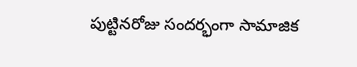పుట్టినరోజు సందర్భంగా సామాజిక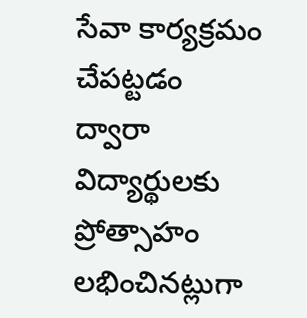సేవా కార్యక్రమం చేపట్టడం ద్వారా విద్యార్థులకు ప్రోత్సాహం లభించినట్లుగా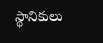స్థానికులు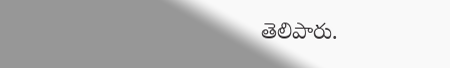తెలిపారు.